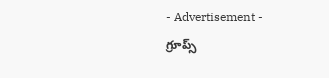- Advertisement -
గ్రూప్స్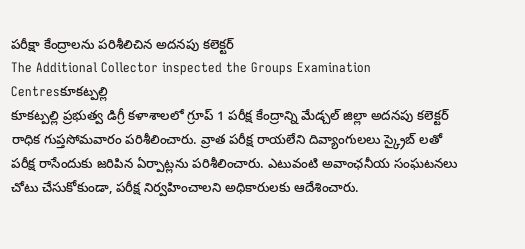పరీక్షా కేంద్రాలను పరిశీలిచిన అదనపు కలెక్టర్
The Additional Collector inspected the Groups Examination Centresకూకట్పల్లి
కూకట్పల్లి ప్రభుత్వ డిగ్రీ కళాశాలలో గ్రూప్ 1 పరీక్ష కేంద్రాన్ని మేడ్చల్ జిల్లా అదనపు కలెక్టర్ రాధిక గుప్తసోమవారం పరిశీలించారు. వ్రాత పరీక్ష రాయలేని దివ్యాంగులలు స్క్రైబ్ లతో పరీక్ష రాసేందుకు జరిపిన ఏర్పాట్లను పరిశీలించారు. ఎటువంటి అవాంఛనీయ సంఘటనలు చోటు చేసుకోకుండా, పరీక్ష నిర్వహించాలని అధికారులకు ఆదేశించారు.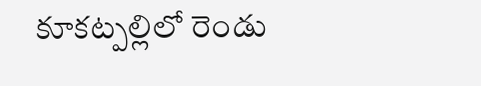కూకట్పల్లిలో రెండు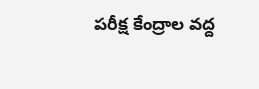పరీక్ష కేంద్రాల వద్ద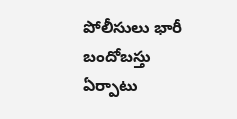పోలీసులు భారీ బందోబస్తు ఏర్పాటు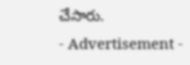చేసారు.
- Advertisement -